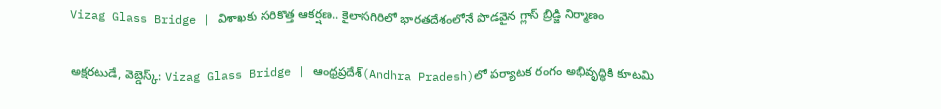Vizag Glass Bridge | విశాఖకు స‌రికొత్త ఆకర్షణ.. కైలాసగిరిలో భారతదేశంలోనే పొడవైన గ్లాస్ బ్రిడ్జి నిర్మాణం

అక్షరటుడే, వెబ్డెస్క్: Vizag Glass Bridge | ఆంధ్రప్రదేశ్‌(Andhra Pradesh)లో పర్యాటక రంగం అభివృద్ధికి కూట‌మి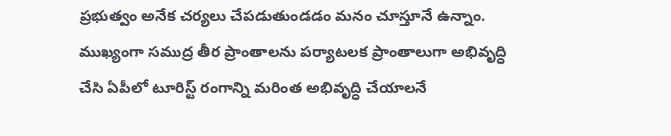ప్రభుత్వం అనేక చర్యలు చేపడుతుండ‌డం మ‌నం చూస్తూనే ఉన్నాం. ముఖ్యంగా సముద్ర తీర ప్రాంతాలను పర్యాటలక ప్రాంతాలుగా అభివృద్ధి చేసి ఏపీలో టూరిస్ట్ రంగాన్ని మ‌రింత అభివృద్ధి చేయాల‌నే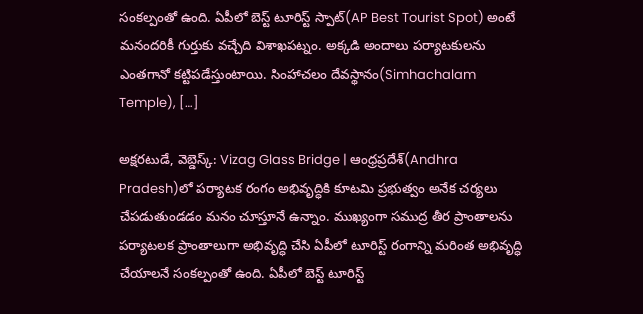సంక‌ల్పంతో ఉంది. ఏపీలో బెస్ట్ టూరిస్ట్ స్పాట్(AP Best Tourist Spot) అంటే మ‌నంద‌రికీ గుర్తుకు వ‌చ్చేది విశాఖప‌ట్నం. అక్క‌డి అందాలు ప‌ర్యాట‌కుల‌ను ఎంత‌గానో క‌ట్టిప‌డేస్తుంటాయి. సింహాచలం దేవస్థానం(Simhachalam Temple), […]

అక్షరటుడే, వెబ్డెస్క్: Vizag Glass Bridge | ఆంధ్రప్రదేశ్‌(Andhra Pradesh)లో పర్యాటక రంగం అభివృద్ధికి కూట‌మి ప్రభుత్వం అనేక చర్యలు చేపడుతుండ‌డం మ‌నం చూస్తూనే ఉన్నాం. ముఖ్యంగా సముద్ర తీర ప్రాంతాలను పర్యాటలక ప్రాంతాలుగా అభివృద్ధి చేసి ఏపీలో టూరిస్ట్ రంగాన్ని మ‌రింత అభివృద్ధి చేయాల‌నే సంక‌ల్పంతో ఉంది. ఏపీలో బెస్ట్ టూరిస్ట్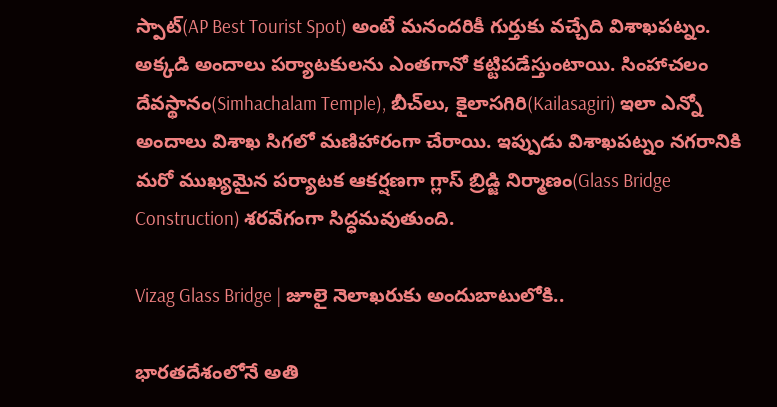స్పాట్(AP Best Tourist Spot) అంటే మ‌నంద‌రికీ గుర్తుకు వ‌చ్చేది విశాఖప‌ట్నం. అక్క‌డి అందాలు ప‌ర్యాట‌కుల‌ను ఎంత‌గానో క‌ట్టిప‌డేస్తుంటాయి. సింహాచలం దేవస్థానం(Simhachalam Temple), బీచ్‌లు, కైలాసగిరి(Kailasagiri) ఇలా ఎన్నో అందాలు విశాఖ సిగ‌లో మ‌ణిహారంగా చేరాయి. ఇప్పుడు విశాఖపట్నం నగరానికి మరో ముఖ్యమైన పర్యాటక ఆకర్షణగా గ్లాస్ బ్రిడ్జి నిర్మాణం(Glass Bridge Construction) శ‌ర‌వేగంగా సిద్ధ‌మ‌వుతుంది.

Vizag Glass Bridge | జూలై నెలాఖరుకు అందుబాటులోకి..

భారతదేశంలోనే అతి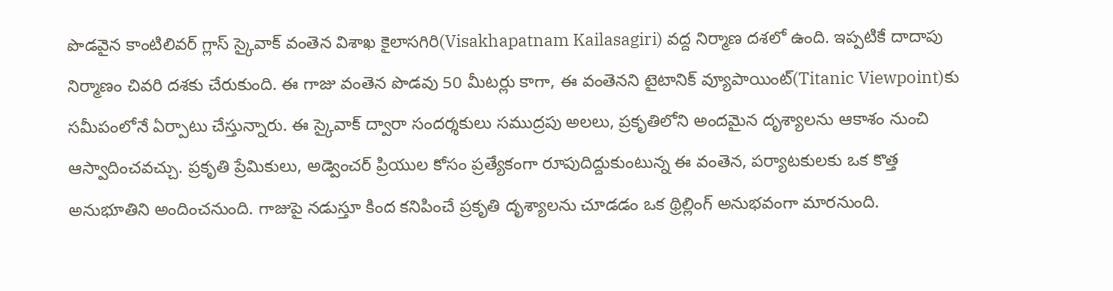పొడవైన కాంటిలివర్ గ్లాస్ స్కైవాక్ వంతెన విశాఖ కైలాసగిరి(Visakhapatnam Kailasagiri) వద్ద నిర్మాణ దశలో ఉంది. ఇప్పటికే దాదాపు నిర్మాణం చివ‌రి ద‌శ‌కు చేరుకుంది. ఈ గాజు వంతెన పొడవు 50 మీటర్లు కాగా, ఈ వంతెన‌ని టైటానిక్ వ్యూపాయింట్‌(Titanic Viewpoint)కు సమీపంలోనే ఏర్పాటు చేస్తున్నారు. ఈ స్కైవాక్ ద్వారా సందర్శకులు సముద్రపు అలలు, ప్రకృతిలోని అందమైన దృశ్యాలను ఆకాశం నుంచి ఆస్వాదించవచ్చు. ప్రకృతి ప్రేమికులు, అడ్వెంచర్ ప్రియుల కోసం ప్రత్యేకంగా రూపుదిద్దుకుంటున్న ఈ వంతెన, పర్యాటకులకు ఒక కొత్త అనుభూతిని అందించనుంది. గాజుపై నడుస్తూ కింద క‌నిపించే ప్రకృతి దృశ్యాలను చూడడం ఒక థ్రిల్లింగ్ అనుభవంగా మారనుంది.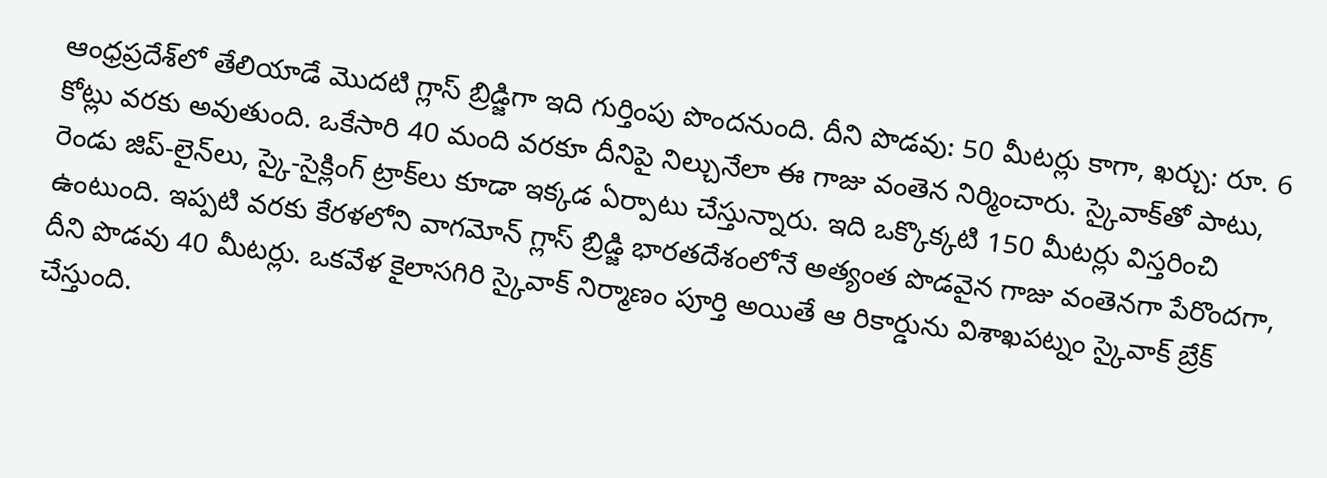ఆంధ్రప్రదేశ్‌లో తేలియాడే మొద‌టి గ్లాస్ బ్రిడ్జిగా ఇది గుర్తింపు పొందనుంది. దీని పొడవు: 50 మీటర్లు కాగా, ఖర్చు: రూ. 6 కోట్లు వ‌ర‌కు అవుతుంది. ఒకేసారి 40 మంది వరకూ దీనిపై నిల్చునేలా ఈ గాజు వంతెన నిర్మించారు. స్కైవాక్‌తో పాటు, రెండు జిప్-లైన్‌లు, స్కై-సైక్లింగ్ ట్రాక్‌లు కూడా ఇక్క‌డ ఏర్పాటు చేస్తున్నారు. ఇది ఒక్కొక్కటి 150 మీటర్లు విస్తరించి ఉంటుంది. ఇప్ప‌టి వ‌ర‌కు కేరళలోని వాగమోన్ గ్లాస్ బ్రిడ్జి భారతదేశంలోనే అత్యంత పొడవైన గాజు వంతెనగా పేరొంద‌గా, దీని పొడ‌వు 40 మీటర్లు. ఒకవేళ కైలాసగిరి స్కైవాక్ నిర్మాణం పూర్తి అయితే ఆ రికార్డును విశాఖపట్నం స్కైవాక్ బ్రేక్ చేస్తుంది.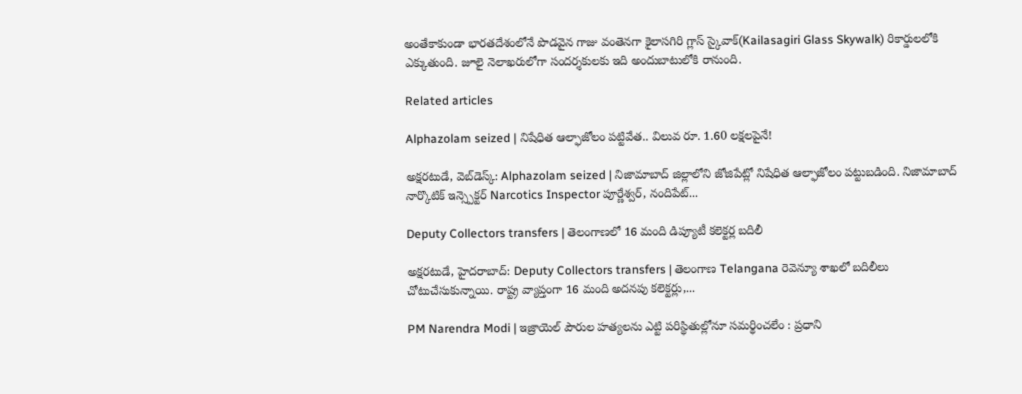అంతేకాకుండా భారతదేశంలోనే పొడవైన గాజు వంతెనగా కైలాసగిరి గ్లాస్ స్కైవాక్(Kailasagiri Glass Skywalk) రికార్డులలోకి ఎక్కుతుంది. జూలై నెలాఖరులోగా సందర్శకులకు ఇది అందుబాటులోకి రానుంది.

Related articles

Alphazolam seized | నిషేధిత ఆల్ఫాజోలం పట్టివేత.. విలువ రూ. 1.60 లక్షలపైనే!

అక్షరటుడే, వెబ్‌డెస్క్‌: Alphazolam seized | నిజామాబాద్ జిల్లాలోని జోజిపేట్లో నిషేధిత ఆల్ఫాజోలం పట్టుబడింది. నిజామాబాద్ నార్కొటిక్ ఇన్స్పెక్టర్ Narcotics Inspector పూర్ణేశ్వర్, నందిపేట్...

Deputy Collectors transfers | తెలంగాణలో 16 మంది డిప్యూటీ కలెక్టర్ల బదిలీ

అక్షరటుడే, హైదరాబాద్: Deputy Collectors transfers | తెలంగాణ Telangana రెవెన్యూ శాఖలో బదిలీలు చోటుచేసుకున్నాయి. రాష్ట్ర వ్యాప్తంగా 16 మంది అదనపు కలెక్టర్లు,...

PM Narendra Modi | ఇజ్రాయెల్‌ పౌరుల హత్యలను ఎట్టి పరిస్థితుల్లోనూ సమర్థించలేం : ప్రధాని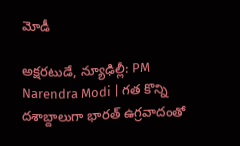మోడీ

అక్షరటుడే, న్యూఢిల్లీ: PM Narendra Modi | గత కొన్ని దశాబ్దాలుగా భారత్‌ ఉగ్రవాదంతో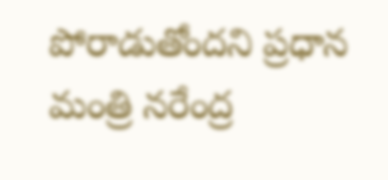పోరాడుతోందని ప్రధాన మంత్రి నరేంద్ర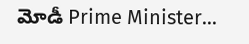మోడీ Prime Minister...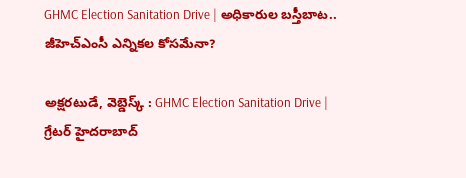GHMC Election Sanitation Drive | అధికారుల బస్తీబాట.. జీహెచ్ఎంసీ ఎన్నికల కోసమేనా?

అక్షరటుడే, వెబ్డెస్క్ : GHMC Election Sanitation Drive | గ్రేటర్ హైదరాబాద్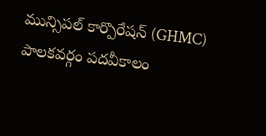మున్సిపల్ కార్పొరేషన్ (GHMC) పాలకవర్గం పదవీకాలం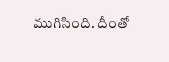ముగిసింది. దీంతో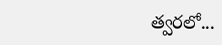త్వరలో...